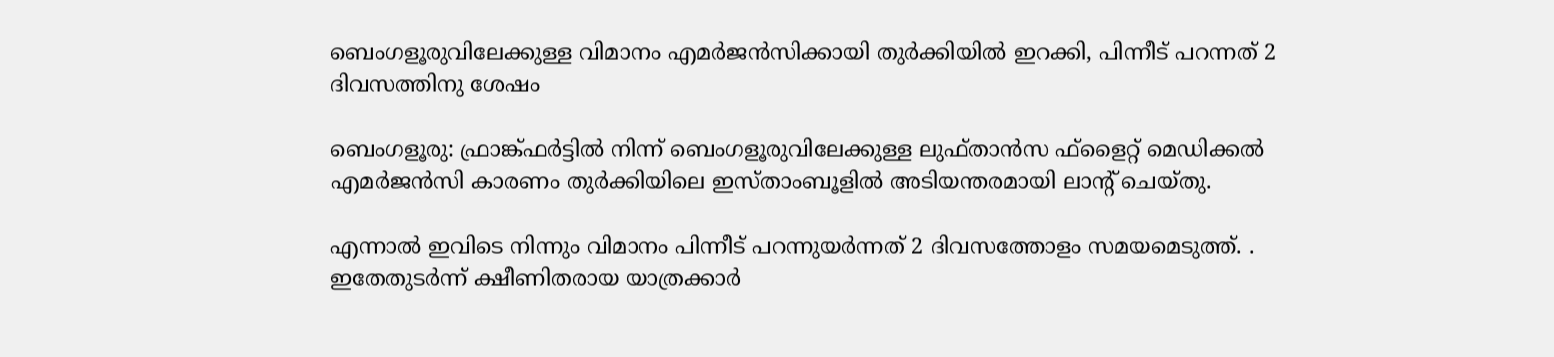ബെംഗളൂരുവിലേക്കുള്ള വിമാനം എമർജൻസിക്കായി തുർക്കിയിൽ ഇറക്കി, പിന്നീട് പറന്നത് 2 ദിവസത്തിനു ശേഷം

ബെംഗളൂരു: ഫ്രാങ്ക്ഫര്‍ട്ടില്‍ നിന്ന് ബെംഗളൂരുവിലേക്കുള്ള ലുഫ്താന്‍സ ഫ്‌ളൈറ്റ് മെഡിക്കല്‍ എമര്‍ജന്‍സി കാരണം തുര്‍ക്കിയിലെ ഇസ്താംബൂളില്‍ അടിയന്തരമായി ലാന്റ് ചെയ്തു.

എന്നാല്‍ ഇവിടെ നിന്നും വിമാനം പിന്നീട് പറന്നുയർന്നത് 2 ദിവസത്തോളം സമയമെടുത്ത്. . ഇതേതുടര്‍ന്ന് ക്ഷീണിതരായ യാത്രക്കാര്‍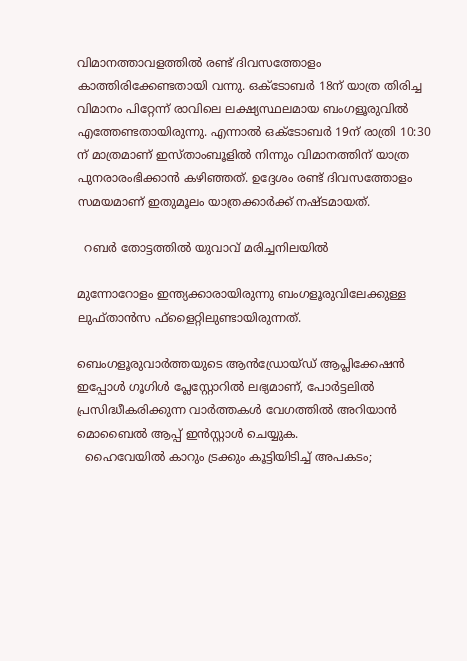വിമാനത്താവളത്തില്‍ രണ്ട് ദിവസത്തോളം കാത്തിരിക്കേണ്ടതായി വന്നു. ഒക്‌ടോബര്‍ 18ന് യാത്ര തിരിച്ച വിമാനം പിറ്റേന്ന് രാവിലെ ലക്ഷ്യസ്ഥലമായ ബംഗളൂരുവില്‍ എത്തേണ്ടതായിരുന്നു. എന്നാല്‍ ഒക്ടോബര്‍ 19ന് രാത്രി 10:30 ന് മാത്രമാണ് ഇസ്താംബൂളില്‍ നിന്നും വിമാനത്തിന് യാത്ര പുനരാരംഭിക്കാന്‍ കഴിഞ്ഞത്. ഉദ്ദേശം രണ്ട് ദിവസത്തോളം സമയമാണ് ഇതുമൂലം യാത്രക്കാര്‍ക്ക് നഷ്ടമായത്.

  റബർ തോട്ടത്തിൽ യുവാവ് മരിച്ചനിലയിൽ

മുന്നോറോളം ഇന്ത്യക്കാരായിരുന്നു ബംഗളൂരുവിലേക്കുള്ള ലുഫ്താന്‍സ ഫ്‌ളൈറ്റിലുണ്ടായിരുന്നത്.

ബെംഗളൂരുവാർത്തയുടെ ആൻഡ്രോയ്ഡ് ആപ്ലിക്കേഷൻ ഇപ്പോൾ ഗൂഗിൾ പ്ലേസ്റ്റോറിൽ ലഭ്യമാണ്, പോർട്ടലിൽ പ്രസിദ്ധീകരിക്കുന്ന വാർത്തകൾ വേഗത്തിൽ അറിയാൻ മൊബൈൽ ആപ്പ് ഇൻസ്റ്റാൾ ചെയ്യുക.
  ഹൈവേയിൽ കാറും ട്രക്കും കൂട്ടിയിടിച്ച് അപകടം;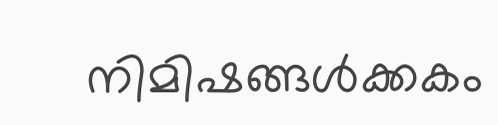നിമിഷങ്ങൾക്കകം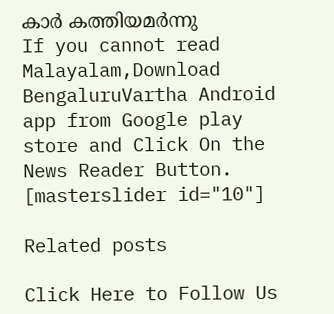കാർ കത്തിയമർന്നു
If you cannot read Malayalam,Download BengaluruVartha Android app from Google play store and Click On the News Reader Button. [masterslider id="10"]

Related posts

Click Here to Follow Us